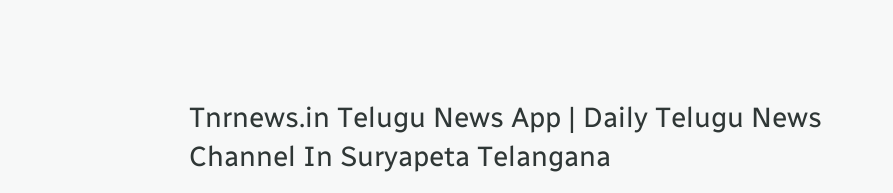Tnrnews.in Telugu News App | Daily Telugu News Channel In Suryapeta Telangana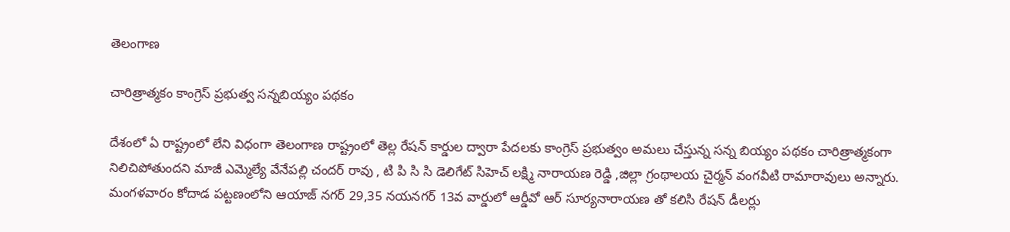తెలంగాణ

చారిత్రాత్మకం కాంగ్రెస్ ప్రభుత్వ సన్నబియ్యం పథకం

దేశంలో ఏ రాష్ట్రంలో లేని విధంగా తెలంగాణ రాష్ట్రంలో తెల్ల రేషన్ కార్డుల ద్వారా పేదలకు కాంగ్రెస్ ప్రభుత్వం అమలు చేస్తున్న సన్న బియ్యం పథకం చారిత్రాత్మకంగా నిలిచిపోతుందని మాజీ ఎమ్మెల్యే వేనేపల్లి చందర్ రావు , టి పి సి సి డెలిగేట్ సిహెచ్ లక్ష్మి నారాయణ రెడ్డి ,జిల్లా గ్రంథాలయ చైర్మన్ వంగవీటి రామారావులు అన్నారు. మంగళవారం కోదాడ పట్టణంలోని ఆయాజ్ నగర్ 29,35 నయనగర్ 13వ వార్డులో ఆర్డీవో ఆర్ సూర్యనారాయణ తో కలిసి రేషన్ డీలర్లు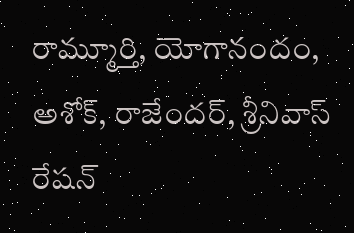రామ్మూర్తి, యోగానందం, అశోక్, రాజేందర్, శ్రీనివాస్ రేషన్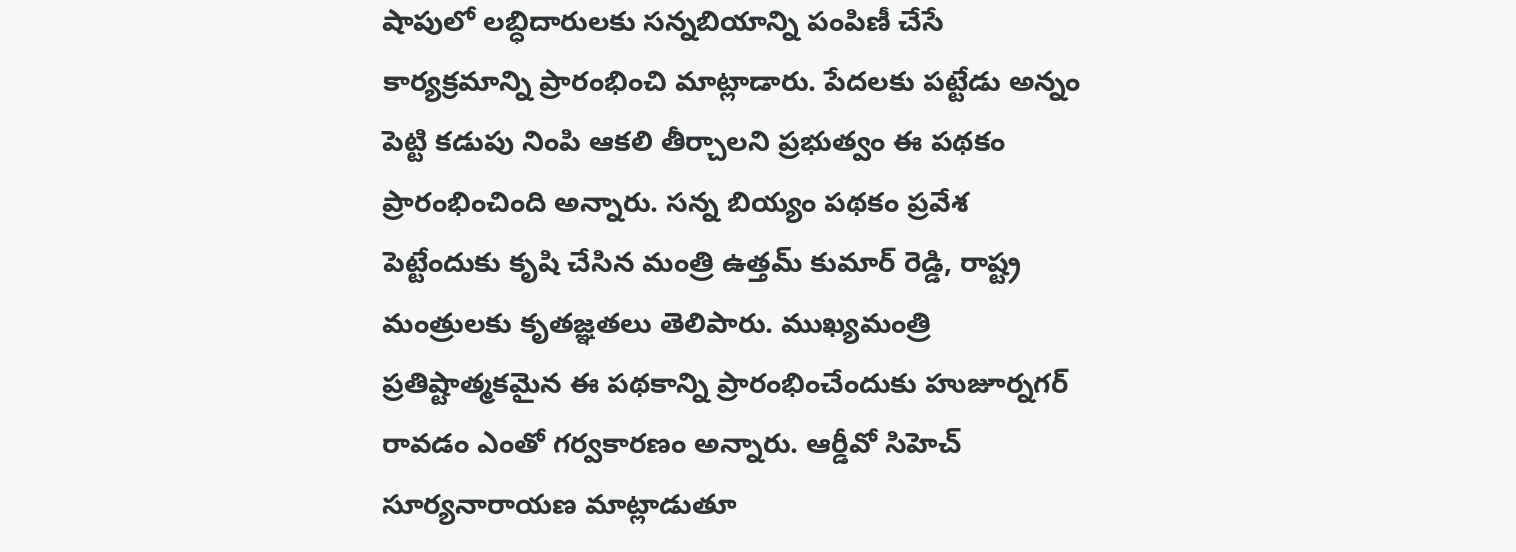షాపులో లబ్ధిదారులకు సన్నబియాన్ని పంపిణీ చేసే కార్యక్రమాన్ని ప్రారంభించి మాట్లాడారు. పేదలకు పట్టేడు అన్నం పెట్టి కడుపు నింపి ఆకలి తీర్చాలని ప్రభుత్వం ఈ పథకం ప్రారంభించింది అన్నారు. సన్న బియ్యం పథకం ప్రవేశ పెట్టేందుకు కృషి చేసిన మంత్రి ఉత్తమ్ కుమార్ రెడ్డి, రాష్ట్ర మంత్రులకు కృతజ్ఞతలు తెలిపారు. ముఖ్యమంత్రి ప్రతిష్టాత్మకమైన ఈ పథకాన్ని ప్రారంభించేందుకు హుజూర్నగర్ రావడం ఎంతో గర్వకారణం అన్నారు. ఆర్డీవో సిహెచ్ సూర్యనారాయణ మాట్లాడుతూ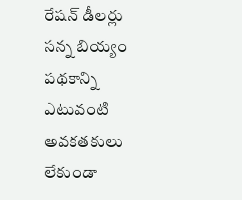రేషన్ డీలర్లు సన్న బియ్యం పథకాన్ని ఎటువంటి అవకతకులు లేకుండా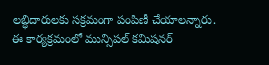లబ్ధిదారులకు సక్రమంగా పంపిణీ చేయాలన్నారు. ఈ కార్యక్రమంలో మున్సిపల్ కమిషనర్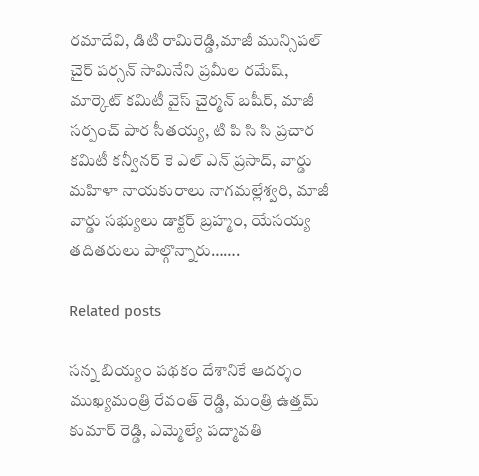రమాదేవి, డిటి రామిరెడ్డి,మాజీ మున్సిపల్ చైర్ పర్సన్ సామినేని ప్రమీల రమేష్, మార్కెట్ కమిటీ వైస్ చైర్మన్ బషీర్, మాజీ సర్పంచ్ పార సీతయ్య, టి పి సి సి ప్రచార కమిటీ కన్వీనర్ కె ఎల్ ఎన్ ప్రసాద్, వార్డు మహిళా నాయకురాలు నాగమల్లేశ్వరి, మాజీ వార్డు సభ్యులు డాక్టర్ బ్రహ్మం, యేసయ్య తదితరులు పాల్గొన్నారు…….

Related posts

సన్న బియ్యం పథకం దేశానికే ఆదర్శం ముఖ్యమంత్రి రేవంత్ రెడ్డి, మంత్రి ఉత్తమ్ కుమార్ రెడ్డి, ఎమ్మెల్యే పద్మావతి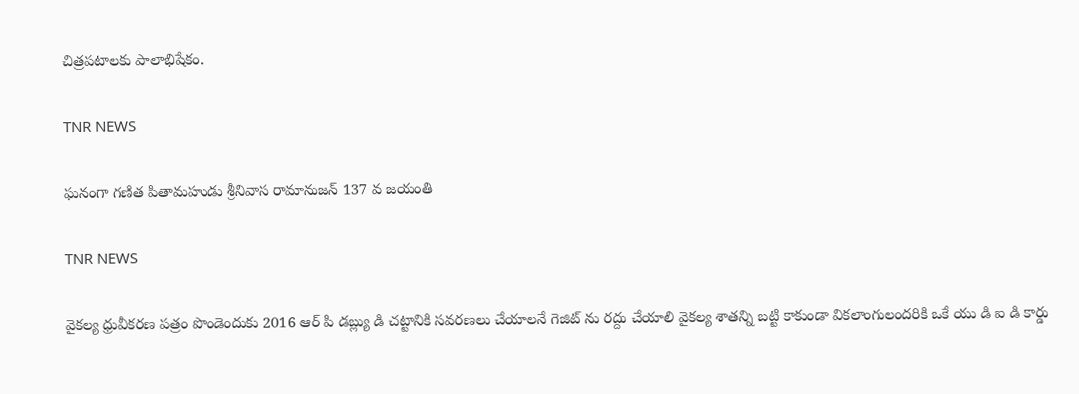చిత్రపటాలకు పాలాభిషేకం.

TNR NEWS

ఘనంగా గణిత పితామహుడు శ్రీనివాస రామానుజన్ 137 వ జయంతి

TNR NEWS

వైకల్య ధ్రువీకరణ పత్రం పొండెందుకు 2016 ఆర్ పి డబ్ల్యు డి చట్టానికి సవరణలు చేయాలనే గెజిట్ ను రద్దు చేయాలి వైకల్య శాతన్ని బట్టి కాకుండా వికలాంగులందరికి ఒకే యు డి ఐ డి కార్డు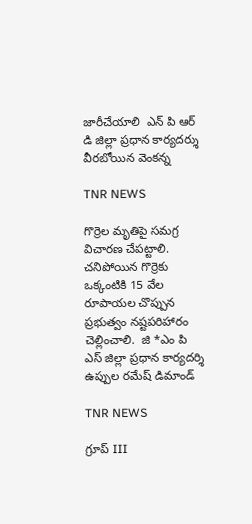జారీచేయాలి  ఎన్ పి ఆర్ డి జిల్లా ప్రధాన కార్యదర్శు వీరబోయిన వెంకన్న

TNR NEWS

గొర్రెల మృతిపై సమగ్ర విచారణ చేపట్టాలి.  చనిపోయిన గొర్రెకు ఒక్కంటికి 15 వేల రూపాయల చొప్పున ప్రభుత్వం నష్టపరిహారం చెల్లించాలి.  జి *ఎం పి ఎస్ జిల్లా ప్రధాన కార్యదర్శి ఉప్పుల రమేష్ డిమాండ్

TNR NEWS

గ్రూప్ III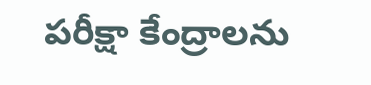పరీక్షా కేంద్రాలను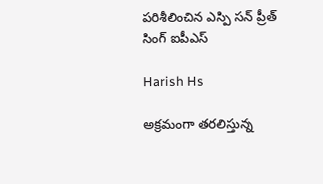పరిశీలించిన ఎస్పి సన్ ప్రీత్ సింగ్ ఐపీఎస్

Harish Hs

అక్రమంగా తరలిస్తున్న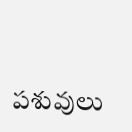పశువులు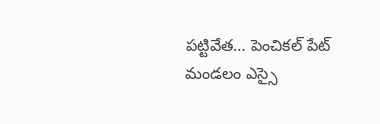పట్టివేత… పెంచికల్ పేట్ మండలం ఎస్సై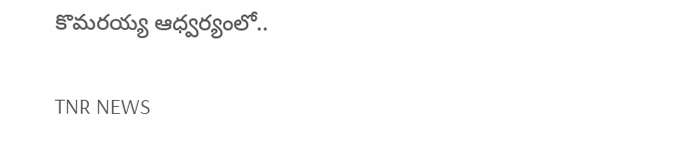కొమరయ్య ఆధ్వర్యంలో..

TNR NEWS